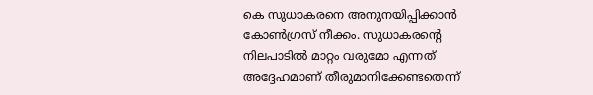കെ സുധാകരനെ അനുനയിപ്പിക്കാൻ കോൺഗ്രസ് നീക്കം. സുധാകരന്റെ നിലപാടിൽ മാറ്റം വരുമോ എന്നത് അദ്ദേഹമാണ് തീരുമാനിക്കേണ്ടതെന്ന്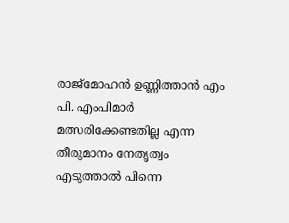രാജ്മോഹൻ ഉണ്ണിത്താൻ എം പി. എംപിമാർ മത്സരിക്കേണ്ടതില്ല എന്ന തീരുമാനം നേതൃത്വം എടുത്താൽ പിന്നെ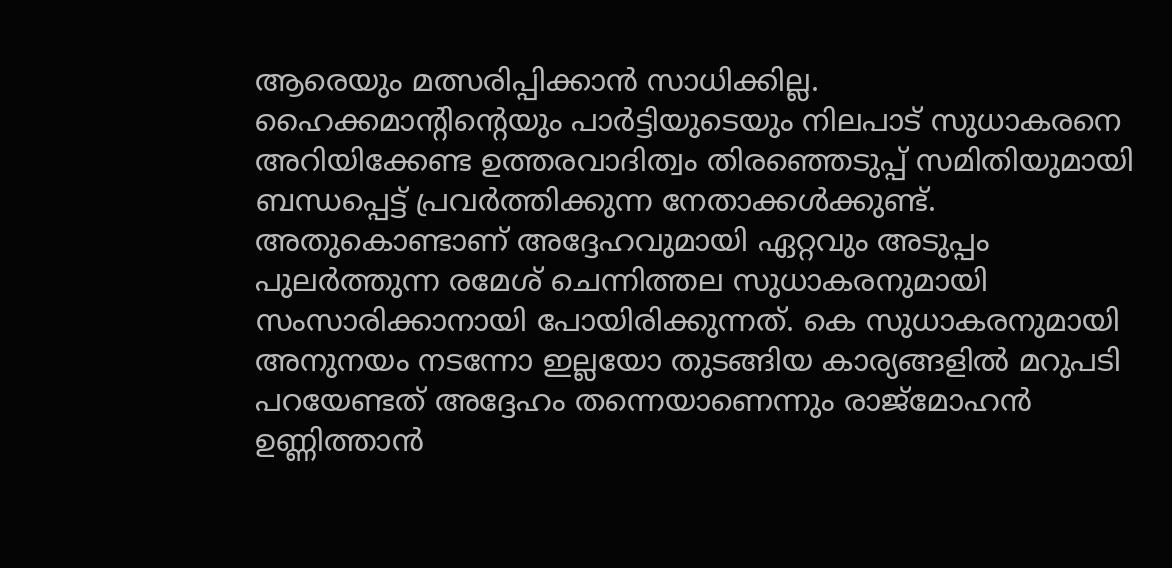ആരെയും മത്സരിപ്പിക്കാൻ സാധിക്കില്ല. ഹൈക്കമാന്റിന്റെയും പാർട്ടിയുടെയും നിലപാട് സുധാകരനെ അറിയിക്കേണ്ട ഉത്തരവാദിത്വം തിരഞ്ഞെടുപ്പ് സമിതിയുമായി ബന്ധപ്പെട്ട് പ്രവർത്തിക്കുന്ന നേതാക്കൾക്കുണ്ട്. അതുകൊണ്ടാണ് അദ്ദേഹവുമായി ഏറ്റവും അടുപ്പം പുലർത്തുന്ന രമേശ് ചെന്നിത്തല സുധാകരനുമായി സംസാരിക്കാനായി പോയിരിക്കുന്നത്. കെ സുധാകരനുമായി അനുനയം നടന്നോ ഇല്ലയോ തുടങ്ങിയ കാര്യങ്ങളിൽ മറുപടി പറയേണ്ടത് അദ്ദേഹം തന്നെയാണെന്നും രാജ്മോഹൻ ഉണ്ണിത്താൻ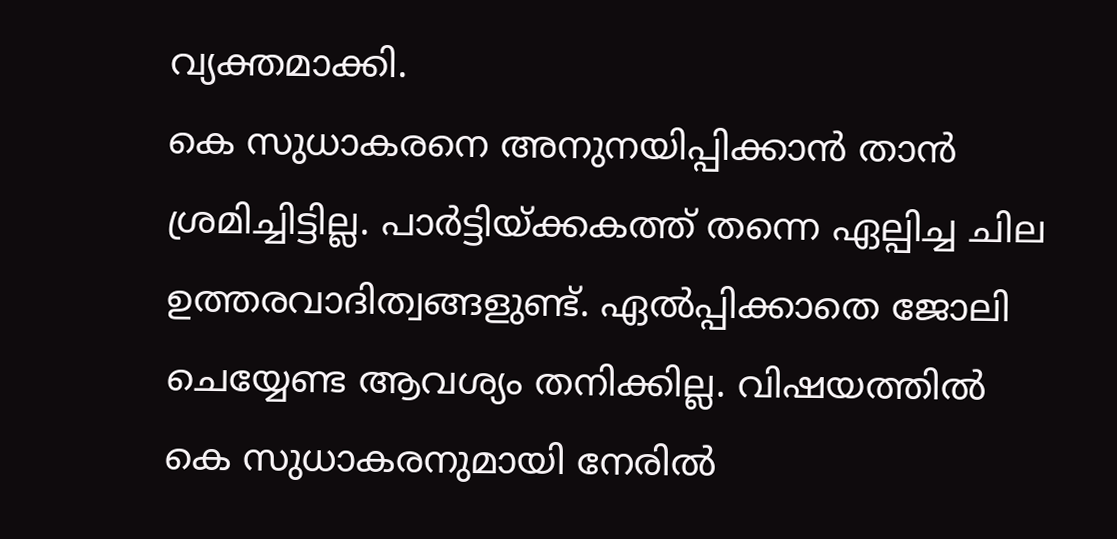വ്യക്തമാക്കി.
കെ സുധാകരനെ അനുനയിപ്പിക്കാൻ താൻ ശ്രമിച്ചിട്ടില്ല. പാർട്ടിയ്ക്കകത്ത് തന്നെ ഏല്പിച്ച ചില ഉത്തരവാദിത്വങ്ങളുണ്ട്. ഏൽപ്പിക്കാതെ ജോലി ചെയ്യേണ്ട ആവശ്യം തനിക്കില്ല. വിഷയത്തിൽ കെ സുധാകരനുമായി നേരിൽ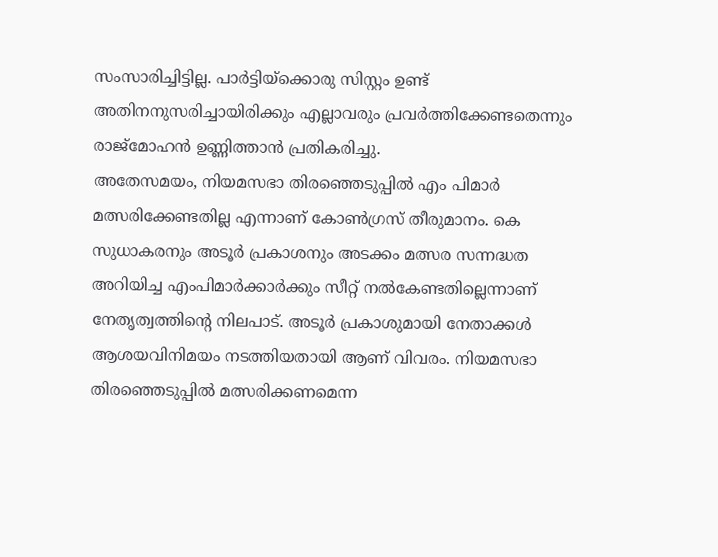സംസാരിച്ചിട്ടില്ല. പാർട്ടിയ്ക്കൊരു സിസ്റ്റം ഉണ്ട് അതിനനുസരിച്ചായിരിക്കും എല്ലാവരും പ്രവർത്തിക്കേണ്ടതെന്നും രാജ്മോഹൻ ഉണ്ണിത്താൻ പ്രതികരിച്ചു.
അതേസമയം, നിയമസഭാ തിരഞ്ഞെടുപ്പിൽ എം പിമാർ മത്സരിക്കേണ്ടതില്ല എന്നാണ് കോൺഗ്രസ് തീരുമാനം. കെ സുധാകരനും അടൂർ പ്രകാശനും അടക്കം മത്സര സന്നദ്ധത അറിയിച്ച എംപിമാർക്കാർക്കും സീറ്റ് നൽകേണ്ടതില്ലെന്നാണ് നേതൃത്വത്തിന്റെ നിലപാട്. അടൂർ പ്രകാശുമായി നേതാക്കൾ ആശയവിനിമയം നടത്തിയതായി ആണ് വിവരം. നിയമസഭാ തിരഞ്ഞെടുപ്പിൽ മത്സരിക്കണമെന്ന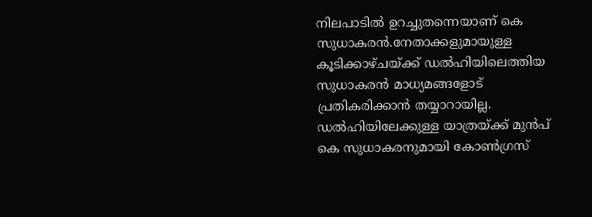നിലപാടിൽ ഉറച്ചുതന്നെയാണ് കെ സുധാകരൻ.നേതാക്കളുമായുള്ള കൂടിക്കാഴ്ചയ്ക്ക് ഡൽഹിയിലെത്തിയ സുധാകരൻ മാധ്യമങ്ങളോട് പ്രതികരിക്കാൻ തയ്യാറായില്ല.
ഡൽഹിയിലേക്കുള്ള യാത്രയ്ക്ക് മുൻപ് കെ സുധാകരനുമായി കോൺഗ്രസ്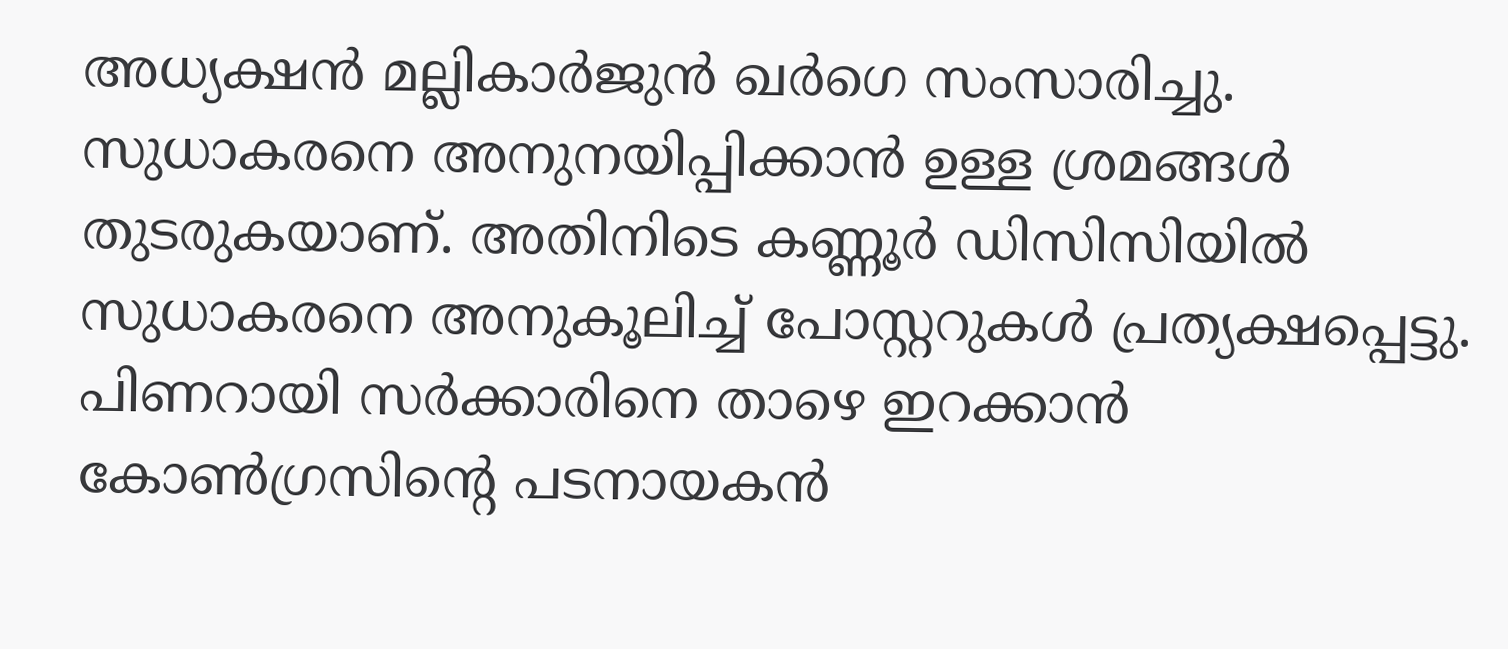അധ്യക്ഷൻ മല്ലികാർജുൻ ഖർഗെ സംസാരിച്ചു. സുധാകരനെ അനുനയിപ്പിക്കാൻ ഉള്ള ശ്രമങ്ങൾ തുടരുകയാണ്. അതിനിടെ കണ്ണൂർ ഡിസിസിയിൽ സുധാകരനെ അനുകൂലിച്ച് പോസ്റ്ററുകൾ പ്രത്യക്ഷപ്പെട്ടു. പിണറായി സർക്കാരിനെ താഴെ ഇറക്കാൻ കോൺഗ്രസിന്റെ പടനായകൻ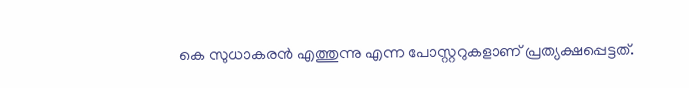കെ സുധാകരൻ എത്തുന്നു എന്ന പോസ്റ്ററുകളാണ് പ്രത്യക്ഷപ്പെട്ടത്.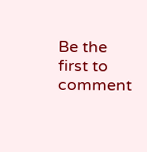Be the first to comment